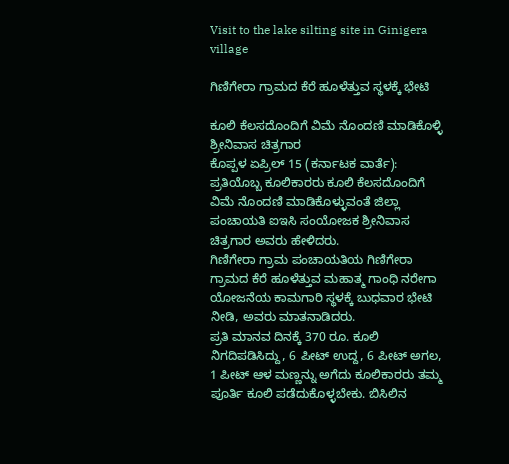Visit to the lake silting site in Ginigera village

ಗಿಣಿಗೇರಾ ಗ್ರಾಮದ ಕೆರೆ ಹೂಳೆತ್ತುವ ಸ್ಥಳಕ್ಕೆ ಭೇಟಿ

ಕೂಲಿ ಕೆಲಸದೊಂದಿಗೆ ವಿಮೆ ನೊಂದಣಿ ಮಾಡಿಕೊಳ್ಳಿ ಶ್ರೀನಿವಾಸ ಚಿತ್ರಗಾರ
ಕೊಪ್ಪಳ ಏಪ್ರಿಲ್ 15 (ಕರ್ನಾಟಕ ವಾರ್ತೆ): ಪ್ರತಿಯೊಬ್ಬ ಕೂಲಿಕಾರರು ಕೂಲಿ ಕೆಲಸದೊಂದಿಗೆ ವಿಮೆ ನೊಂದಣಿ ಮಾಡಿಕೊಳ್ಳುವಂತೆ ಜಿಲ್ಲಾ ಪಂಚಾಯತಿ ಐಇಸಿ ಸಂಯೋಜಕ ಶ್ರೀನಿವಾಸ ಚಿತ್ರಗಾರ ಅವರು ಹೇಳಿದರು.
ಗಿಣಿಗೇರಾ ಗ್ರಾಮ ಪಂಚಾಯತಿಯ ಗಿಣಿಗೇರಾ ಗ್ರಾಮದ ಕೆರೆ ಹೂಳೆತ್ತುವ ಮಹಾತ್ಮ ಗಾಂಧಿ ನರೇಗಾ ಯೋಜನೆಯ ಕಾಮಗಾರಿ ಸ್ಥಳಕ್ಕೆ ಬುಧವಾರ ಭೇಟಿ ನೀಡಿ, ಅವರು ಮಾತನಾಡಿದರು.
ಪ್ರತಿ ಮಾನವ ದಿನಕ್ಕೆ 370 ರೂ. ಕೂಲಿ ನಿಗದಿಪಡಿಸಿದ್ದು, 6 ಪೀಟ್ ಉದ್ದ, 6 ಪೀಟ್ ಅಗಲ, 1 ಪೀಟ್ ಆಳ ಮಣ್ಣನ್ನು ಅಗೆದು ಕೂಲಿಕಾರರು ತಮ್ಮ ಪೂರ್ತಿ ಕೂಲಿ ಪಡೆದುಕೊಳ್ಳಬೇಕು. ಬಿಸಿಲಿನ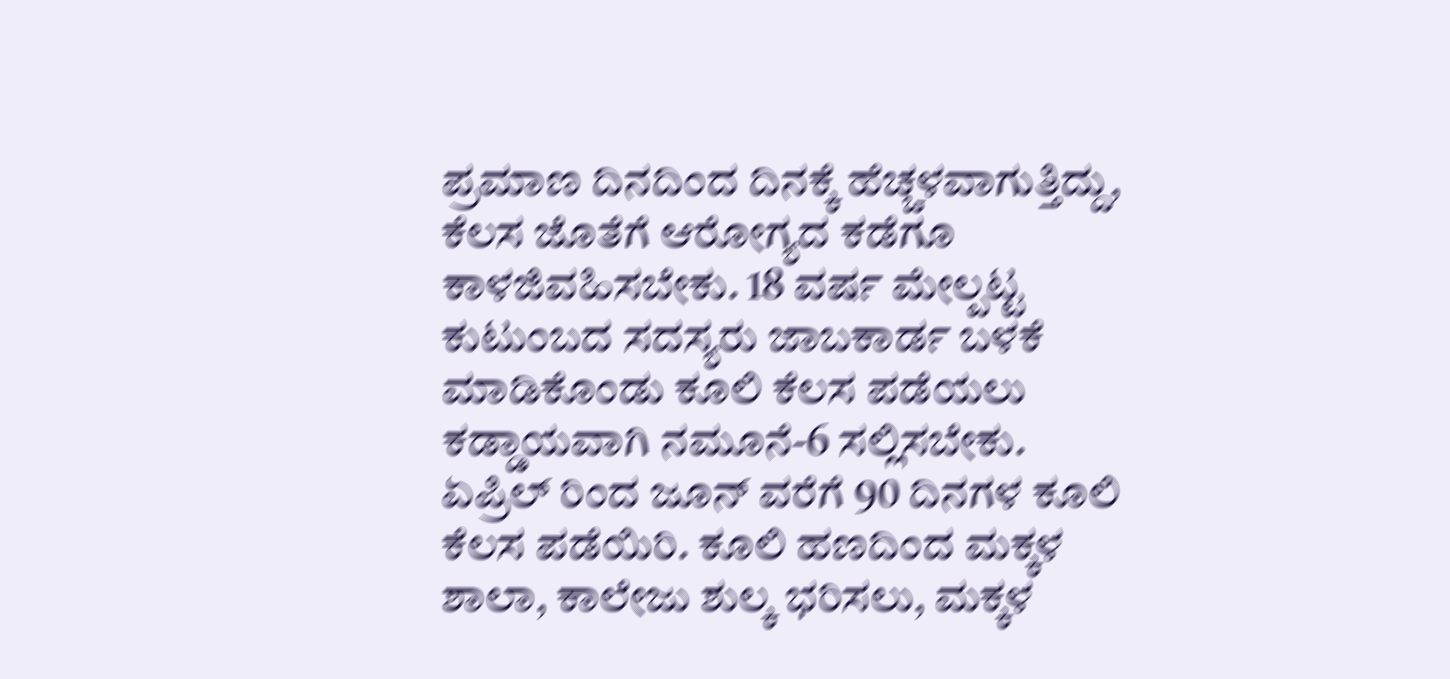ಪ್ರಮಾಣ ದಿನದಿಂದ ದಿನಕ್ಕೆ ಹೆಚ್ಚಳವಾಗುತ್ತಿದ್ದು, ಕೆಲಸ ಜೊತೆಗೆ ಆರೋಗ್ಯದ ಕಡೆಗೂ ಕಾಳಜಿವಹಿಸಬೇಕು. 18 ವರ್ಷ ಮೇಲ್ಪಟ್ಟ ಕುಟುಂಬದ ಸದಸ್ಯರು ಜಾಬಕಾರ್ಡ ಬಳಕೆ ಮಾಡಿಕೊಂಡು ಕೂಲಿ ಕೆಲಸ ಪಡೆಯಲು ಕಡ್ಡಾಯವಾಗಿ ನಮೂನೆ-6 ಸಲ್ಲಿಸಬೇಕು. ಏಪ್ರಿಲ್ ರಿಂದ ಜೂನ್ ವರೆಗೆ 90 ದಿನಗಳ ಕೂಲಿ ಕೆಲಸ ಪಡೆಯಿರಿ. ಕೂಲಿ ಹಣದಿಂದ ಮಕ್ಕಳ ಶಾಲಾ, ಕಾಲೇಜು ಶುಲ್ಕ ಭರಿಸಲು, ಮಕ್ಕಳ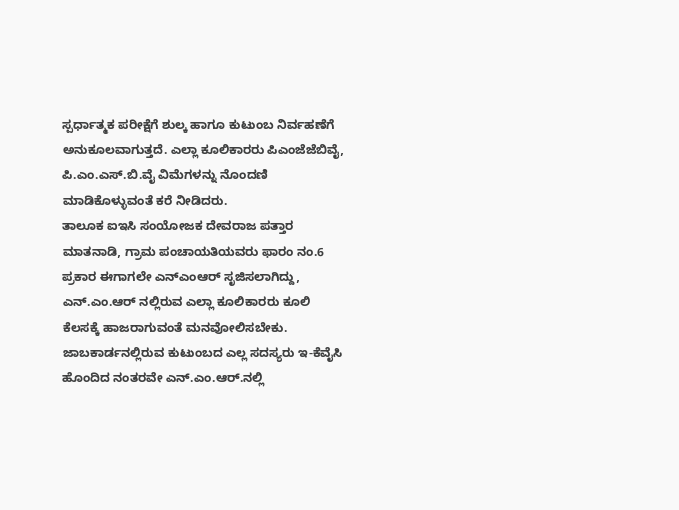ಸ್ಪರ್ಧಾತ್ಮಕ ಪರೀಕ್ಷೆಗೆ ಶುಲ್ಕ ಹಾಗೂ ಕುಟುಂಬ ನಿರ್ವಹಣೆಗೆ ಅನುಕೂಲವಾಗುತ್ತದೆ. ಎಲ್ಲಾ ಕೂಲಿಕಾರರು ಪಿಎಂಜೆಜೆಬಿವೈ, ಪಿ.ಎಂ.ಎಸ್.ಬಿ.ವೈ ವಿಮೆಗಳನ್ನು ನೊಂದಣಿ ಮಾಡಿಕೊಳ್ಳುವಂತೆ ಕರೆ ನೀಡಿದರು.
ತಾಲೂಕ ಐಇಸಿ ಸಂಯೋಜಕ ದೇವರಾಜ ಪತ್ತಾರ ಮಾತನಾಡಿ, ಗ್ರಾಮ ಪಂಚಾಯತಿಯವರು ಫಾರಂ ನಂ.6 ಪ್ರಕಾರ ಈಗಾಗಲೇ ಎನ್ಎಂಆರ್ ಸೃಜಿಸಲಾಗಿದ್ದು, ಎನ್.ಎಂ.ಆರ್ ನಲ್ಲಿರುವ ಎಲ್ಲಾ ಕೂಲಿಕಾರರು ಕೂಲಿ ಕೆಲಸಕ್ಕೆ ಹಾಜರಾಗುವಂತೆ ಮನವೋಲಿಸಬೇಕು. ಜಾಬಕಾರ್ಡನಲ್ಲಿರುವ ಕುಟುಂಬದ ಎಲ್ಲ ಸದಸ್ಯರು ಇ-ಕೆವೈಸಿ ಹೊಂದಿದ ನಂತರವೇ ಎನ್.ಎಂ.ಆರ್.ನಲ್ಲಿ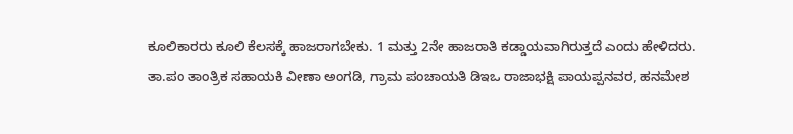ಕೂಲಿಕಾರರು ಕೂಲಿ ಕೆಲಸಕ್ಕೆ ಹಾಜರಾಗಬೇಕು. 1 ಮತ್ತು 2ನೇ ಹಾಜರಾತಿ ಕಡ್ಡಾಯವಾಗಿರುತ್ತದೆ ಎಂದು ಹೇಳಿದರು.
ತಾ.ಪಂ ತಾಂತ್ರಿಕ ಸಹಾಯಕಿ ವೀಣಾ ಅಂಗಡಿ, ಗ್ರಾಮ ಪಂಚಾಯತಿ ಡಿಇಒ ರಾಜಾಭಕ್ಷಿ ಪಾಯಪ್ಪನವರ, ಹನಮೇಶ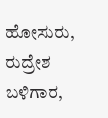ಹೋಸುರು, ರುದ್ರೇಶ ಬಳಿಗಾರ,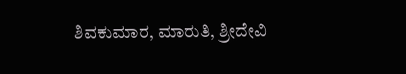ಶಿವಕುಮಾರ, ಮಾರುತಿ, ಶ್ರೀದೇವಿ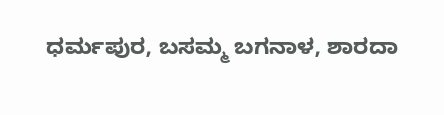ಧರ್ಮಪುರ, ಬಸಮ್ಮ ಬಗನಾಳ, ಶಾರದಾ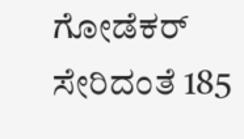ಗೋಡೆಕರ್ ಸೇರಿದಂತೆ 185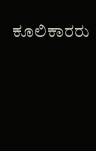ಕೂಲಿಕಾರರು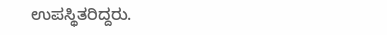ಉಪಸ್ಥಿತರಿದ್ದರು.